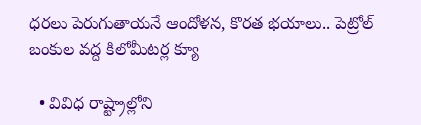ధరలు పెరుగుతాయనే ఆందోళన, కొరత భయాలు.. పెట్రోల్ బంకుల వద్ద కిలోమీటర్ల క్యూ

  • వివిధ రాష్ట్రాల్లోని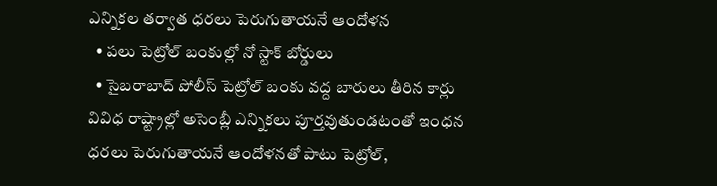ఎన్నికల తర్వాత ధరలు పెరుగుతాయనే ఆందోళన
  • పలు పెట్రోల్ బంకుల్లో నో స్టాక్ బోర్డులు
  • సైబరాబాద్ పోలీస్ పెట్రోల్ బంకు వద్ద బారులు తీరిన కార్లు
వివిధ రాష్ట్రాల్లో అసెంబ్లీ ఎన్నికలు పూర్తవుతుండటంతో ఇంధన ధరలు పెరుగుతాయనే ఆందోళనతో పాటు పెట్రోల్,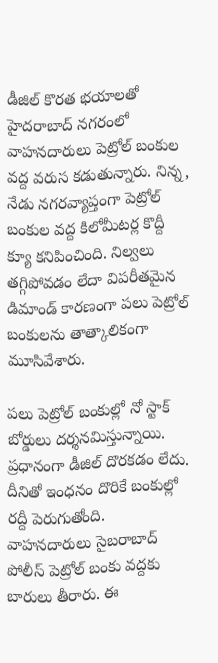డీజిల్ కొరత భయాలతో హైదరాబాద్ నగరంలో వాహనదారులు పెట్రోల్ బంకుల వద్ద వరుస కడుతున్నారు. నిన్న, నేడు నగరవ్యాప్తంగా పెట్రోల్ బంకుల వద్ద కిలోమీటర్ల కొద్దీ క్యూ కనిపించింది. నిల్వలు తగ్గిపోవడం లేదా విపరీతమైన డిమాండ్ కారణంగా పలు పెట్రోల్ బంకులను తాత్కాలికంగా మూసివేశారు.

పలు పెట్రోల్ బంకుల్లో నో స్టాక్ బోర్డులు దర్శనమిస్తున్నాయి. ప్రధానంగా డీజిల్ దొరకడం లేదు. దీనితో ఇంధనం దొరికే బంకుల్లో రద్దీ పెరుగుతోంది. వాహనదారులు సైబరాబాద్ పోలీస్ పెట్రోల్ బంకు వద్దకు బారులు తీరారు. ఈ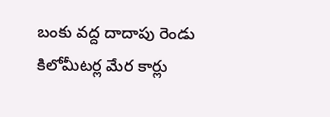బంకు వద్ద దాదాపు రెండు కిలోమీటర్ల మేర కార్లు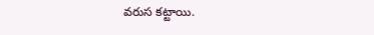వరుస కట్టాయి.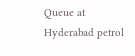Queue at Hyderabad petrol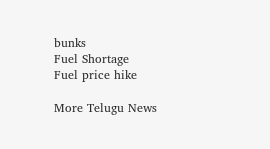bunks
Fuel Shortage
Fuel price hike

More Telugu News